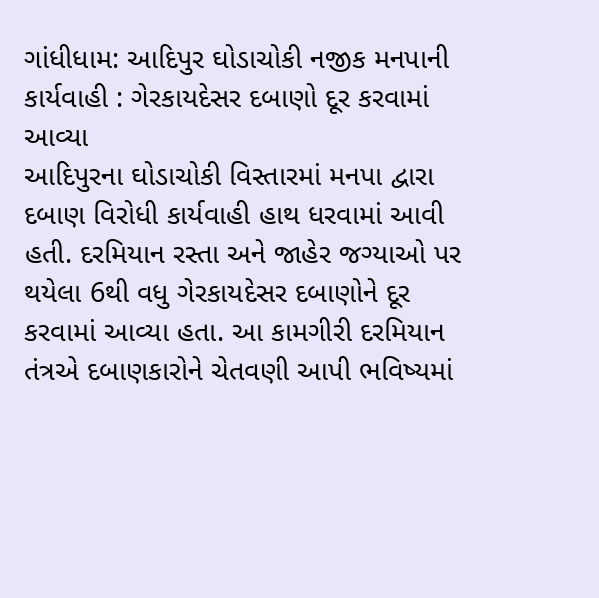ગાંધીધામ: આદિપુર ઘોડાચોકી નજીક મનપાની કાર્યવાહી : ગેરકાયદેસર દબાણો દૂર કરવામાં આવ્યા
આદિપુરના ઘોડાચોકી વિસ્તારમાં મનપા દ્વારા દબાણ વિરોધી કાર્યવાહી હાથ ધરવામાં આવી હતી. દરમિયાન રસ્તા અને જાહેર જગ્યાઓ પર થયેલા 6થી વધુ ગેરકાયદેસર દબાણોને દૂર કરવામાં આવ્યા હતા. આ કામગીરી દરમિયાન તંત્રએ દબાણકારોને ચેતવણી આપી ભવિષ્યમાં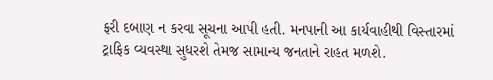ફરી દબાણ ન કરવા સૂચના આપી હતી. મનપાની આ કાર્યવાહીથી વિસ્તારમાં ટ્રાફિક વ્યવસ્થા સુધરશે તેમજ સામાન્ય જનતાને રાહત મળશે.